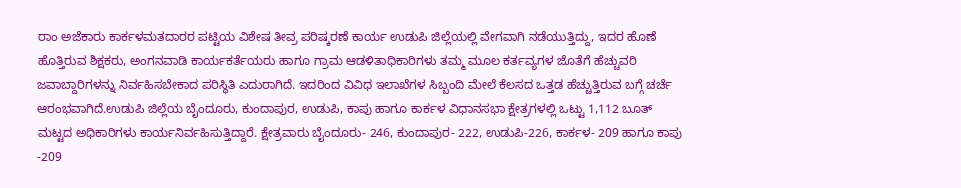ರಾಂ ಅಜೆಕಾರು ಕಾರ್ಕಳಮತದಾರರ ಪಟ್ಟಿಯ ವಿಶೇಷ ತೀವ್ರ ಪರಿಷ್ಕರಣೆ ಕಾರ್ಯ ಉಡುಪಿ ಜಿಲ್ಲೆಯಲ್ಲಿ ವೇಗವಾಗಿ ನಡೆಯುತ್ತಿದ್ದು, ಇದರ ಹೊಣೆ ಹೊತ್ತಿರುವ ಶಿಕ್ಷಕರು, ಅಂಗನವಾಡಿ ಕಾರ್ಯಕರ್ತೆಯರು ಹಾಗೂ ಗ್ರಾಮ ಆಡಳಿತಾಧಿಕಾರಿಗಳು ತಮ್ಮ ಮೂಲ ಕರ್ತವ್ಯಗಳ ಜೊತೆಗೆ ಹೆಚ್ಚುವರಿ ಜವಾಬ್ದಾರಿಗಳನ್ನು ನಿರ್ವಹಿಸಬೇಕಾದ ಪರಿಸ್ಥಿತಿ ಎದುರಾಗಿದೆ. ಇದರಿಂದ ವಿವಿಧ ಇಲಾಖೆಗಳ ಸಿಬ್ಬಂದಿ ಮೇಲೆ ಕೆಲಸದ ಒತ್ತಡ ಹೆಚ್ಚುತ್ತಿರುವ ಬಗ್ಗೆ ಚರ್ಚೆ ಆರಂಭವಾಗಿದೆ.ಉಡುಪಿ ಜಿಲ್ಲೆಯ ಬೈಂದೂರು, ಕುಂದಾಪುರ, ಉಡುಪಿ, ಕಾಪು ಹಾಗೂ ಕಾರ್ಕಳ ವಿಧಾನಸಭಾ ಕ್ಷೇತ್ರಗಳಲ್ಲಿ ಒಟ್ಟು 1,112 ಬೂತ್ ಮಟ್ಟದ ಅಧಿಕಾರಿಗಳು ಕಾರ್ಯನಿರ್ವಹಿಸುತ್ತಿದ್ದಾರೆ. ಕ್ಷೇತ್ರವಾರು ಬೈಂದೂರು- 246, ಕುಂದಾಪುರ- 222, ಉಡುಪಿ-226, ಕಾರ್ಕಳ- 209 ಹಾಗೂ ಕಾಪು -209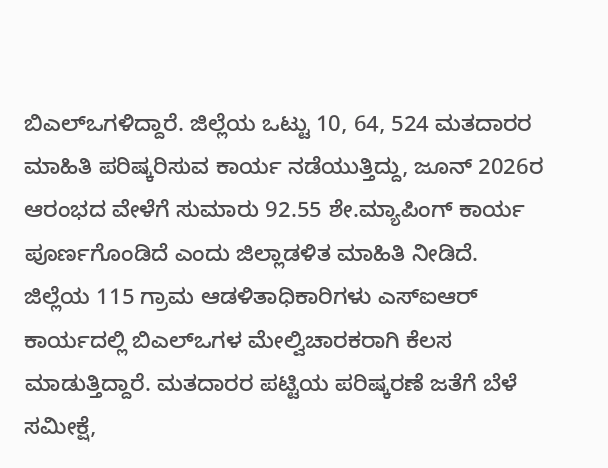ಬಿಎಲ್ಒಗಳಿದ್ದಾರೆ. ಜಿಲ್ಲೆಯ ಒಟ್ಟು 10, 64, 524 ಮತದಾರರ ಮಾಹಿತಿ ಪರಿಷ್ಕರಿಸುವ ಕಾರ್ಯ ನಡೆಯುತ್ತಿದ್ದು, ಜೂನ್ 2026ರ ಆರಂಭದ ವೇಳೆಗೆ ಸುಮಾರು 92.55 ಶೇ.ಮ್ಯಾಪಿಂಗ್ ಕಾರ್ಯ ಪೂರ್ಣಗೊಂಡಿದೆ ಎಂದು ಜಿಲ್ಲಾಡಳಿತ ಮಾಹಿತಿ ನೀಡಿದೆ.
ಜಿಲ್ಲೆಯ 115 ಗ್ರಾಮ ಆಡಳಿತಾಧಿಕಾರಿಗಳು ಎಸ್ಐಆರ್ ಕಾರ್ಯದಲ್ಲಿ ಬಿಎಲ್ಒಗಳ ಮೇಲ್ವಿಚಾರಕರಾಗಿ ಕೆಲಸ ಮಾಡುತ್ತಿದ್ದಾರೆ. ಮತದಾರರ ಪಟ್ಟಿಯ ಪರಿಷ್ಕರಣೆ ಜತೆಗೆ ಬೆಳೆ ಸಮೀಕ್ಷೆ,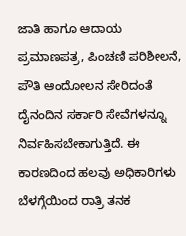ಜಾತಿ ಹಾಗೂ ಆದಾಯ ಪ್ರಮಾಣಪತ್ರ, ಪಿಂಚಣಿ ಪರಿಶೀಲನೆ, ಪೌತಿ ಆಂದೋಲನ ಸೇರಿದಂತೆ ದೈನಂದಿನ ಸರ್ಕಾರಿ ಸೇವೆಗಳನ್ನೂ ನಿರ್ವಹಿಸಬೇಕಾಗುತ್ತಿದೆ. ಈ ಕಾರಣದಿಂದ ಹಲವು ಅಧಿಕಾರಿಗಳು ಬೆಳಗ್ಗೆಯಿಂದ ರಾತ್ರಿ ತನಕ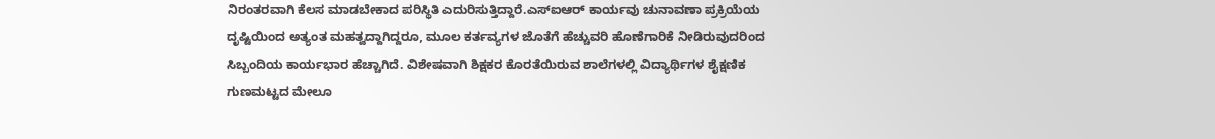ನಿರಂತರವಾಗಿ ಕೆಲಸ ಮಾಡಬೇಕಾದ ಪರಿಸ್ಥಿತಿ ಎದುರಿಸುತ್ತಿದ್ದಾರೆ.ಎಸ್ಐಆರ್ ಕಾರ್ಯವು ಚುನಾವಣಾ ಪ್ರಕ್ರಿಯೆಯ ದೃಷ್ಟಿಯಿಂದ ಅತ್ಯಂತ ಮಹತ್ವದ್ದಾಗಿದ್ದರೂ, ಮೂಲ ಕರ್ತವ್ಯಗಳ ಜೊತೆಗೆ ಹೆಚ್ಚುವರಿ ಹೊಣೆಗಾರಿಕೆ ನೀಡಿರುವುದರಿಂದ ಸಿಬ್ಬಂದಿಯ ಕಾರ್ಯಭಾರ ಹೆಚ್ಚಾಗಿದೆ. ವಿಶೇಷವಾಗಿ ಶಿಕ್ಷಕರ ಕೊರತೆಯಿರುವ ಶಾಲೆಗಳಲ್ಲಿ ವಿದ್ಯಾರ್ಥಿಗಳ ಶೈಕ್ಷಣಿಕ ಗುಣಮಟ್ಟದ ಮೇಲೂ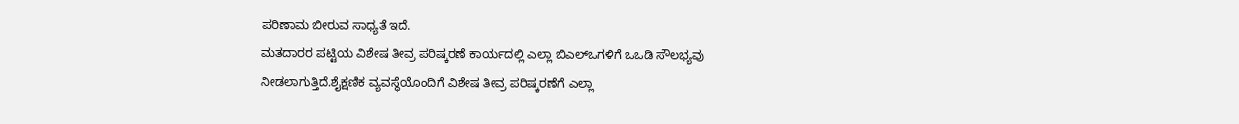ಪರಿಣಾಮ ಬೀರುವ ಸಾಧ್ಯತೆ ಇದೆ.
ಮತದಾರರ ಪಟ್ಟಿಯ ವಿಶೇಷ ತೀವ್ರ ಪರಿಷ್ಕರಣೆ ಕಾರ್ಯದಲ್ಲಿ ಎಲ್ಲಾ ಬಿಎಲ್ಒಗಳಿಗೆ ಒಒಡಿ ಸೌಲಭ್ಯವು ನೀಡಲಾಗುತ್ತಿದೆ.ಶೈಕ್ಷಣಿಕ ವ್ಯವಸ್ಥೆಯೊಂದಿಗೆ ವಿಶೇಷ ತೀವ್ರ ಪರಿಷ್ಕರಣೆಗೆ ಎಲ್ಲಾ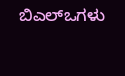ಬಿಎಲ್ಒಗಳು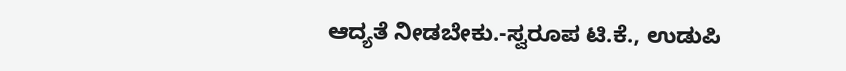ಆದ್ಯತೆ ನೀಡಬೇಕು.-ಸ್ವರೂಪ ಟಿ.ಕೆ., ಉಡುಪಿ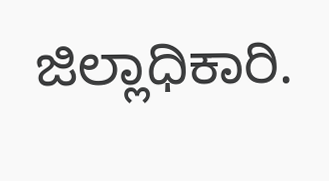ಜಿಲ್ಲಾಧಿಕಾರಿ.